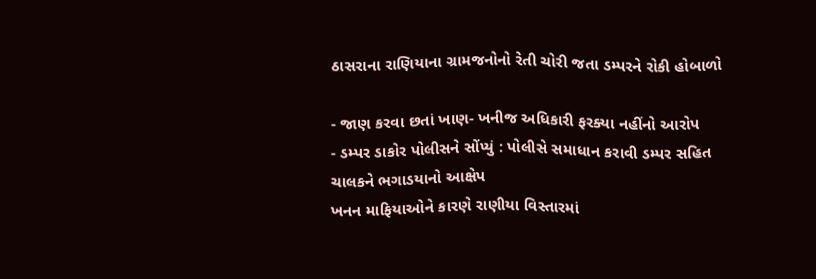ઠાસરાના રાણિયાના ગ્રામજનોનો રેતી ચોરી જતા ડમ્પરને રોકી હોબાળો

- જાણ કરવા છતાં ખાણ- ખનીજ અધિકારી ફરક્યા નહીંનો આરોપ
- ડમ્પર ડાકોર પોલીસને સોંપ્યું : પોલીસે સમાધાન કરાવી ડમ્પર સહિત ચાલકને ભગાડયાનો આક્ષેપ
ખનન માફિયાઓને કારણે રાણીયા વિસ્તારમાં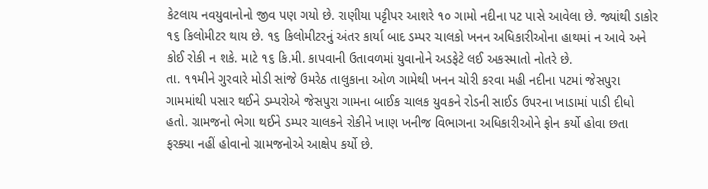કેટલાય નવયુવાનોનો જીવ પણ ગયો છે. રાણીયા પટ્ટીપર આશરે ૧૦ ગામો નદીના પટ પાસે આવેલા છે. જ્યાંથી ડાકોર ૧૬ કિલોમીટર થાય છે. ૧૬ કિલોમીટરનું અંતર કાર્યા બાદ ડમ્પર ચાલકો ખનન અધિકારીઓના હાથમાં ન આવે અને કોઈ રોકી ન શકે. માટે ૧૬ કિ.મી. કાપવાની ઉતાવળમાં યુવાનોને અડફેટે લઈ અકસ્માતો નોતરે છે.
તા. ૧૧મીને ગુરવારે મોડી સાંજે ઉમરેઠ તાલુકાના ઓળ ગામેથી ખનન ચોરી કરવા મહી નદીના પટમાં જેસપુરા ગામમાંથી પસાર થઈને ડમ્પરોએ જેસપુરા ગામના બાઈક ચાલક યુવકને રોડની સાઈડ ઉપરના ખાડામાં પાડી દીધો હતો. ગ્રામજનો ભેગા થઈને ડમ્પર ચાલકને રોકીને ખાણ ખનીજ વિભાગના અધિકારીઓને ફોન કર્યો હોવા છતા ફરક્યા નહીં હોવાનો ગ્રામજનોએ આક્ષેપ કર્યો છે.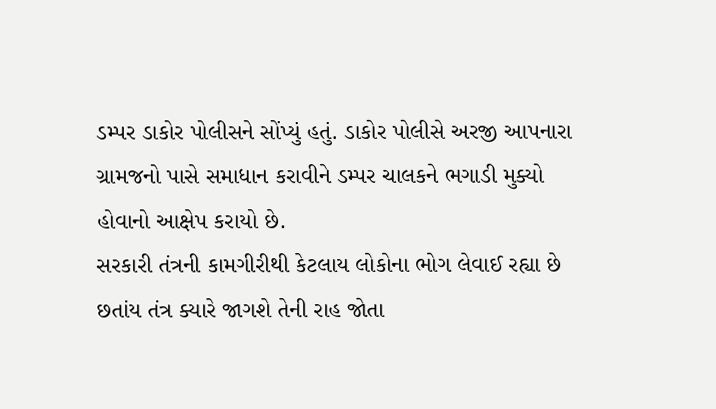ડમ્પર ડાકોર પોલીસને સોંપ્યું હતું. ડાકોર પોલીસે અરજી આપનારા ગ્રામજનો પાસે સમાધાન કરાવીને ડમ્પર ચાલકને ભગાડી મુક્યો હોવાનો આક્ષેપ કરાયો છે.
સરકારી તંત્રની કામગીરીથી કેટલાય લોકોના ભોગ લેવાઈ રહ્યા છે છતાંય તંત્ર ક્યારે જાગશે તેની રાહ જોતા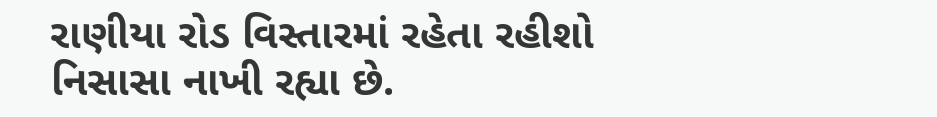રાણીયા રોડ વિસ્તારમાં રહેતા રહીશો નિસાસા નાખી રહ્યા છે.